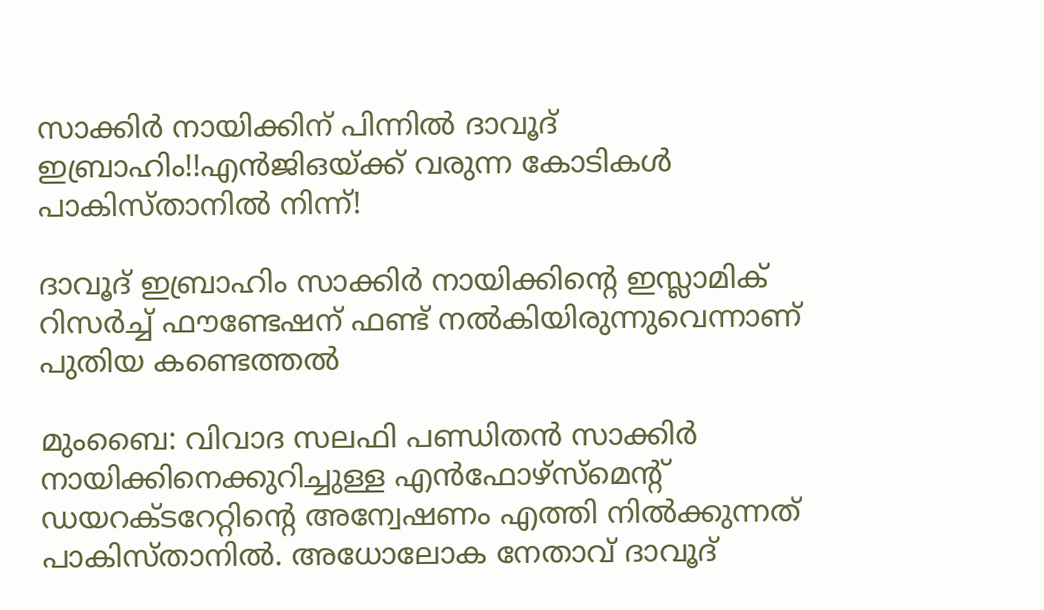സാക്കിര്‍ നായിക്കിന് പിന്നില്‍ ദാവൂദ് ഇബ്രാഹിം!!എന്‍ജിഒയ്ക്ക് വരുന്ന കോടികള്‍ പാകിസ്താനില്‍ നിന്ന്!

ദാവൂദ് ഇബ്രാഹിം സാക്കിര്‍ നായിക്കിന്റെ ഇസ്ലാമിക് റിസര്‍ച്ച് ഫൗണ്ടേഷന് ഫണ്ട് നല്‍കിയിരുന്നുവെന്നാണ് പുതിയ കണ്ടെത്തല്‍

മുംബൈ: വിവാദ സലഫി പണ്ഡിതന്‍ സാക്കിര്‍ നായിക്കിനെക്കുറിച്ചുള്ള എന്‍ഫോഴ്‌സ്‌മെന്റ് ഡയറക്ടറേറ്റിന്റെ അന്വേഷണം എത്തി നില്‍ക്കുന്നത് പാകിസ്താനില്‍. അധോലോക നേതാവ് ദാവൂദ്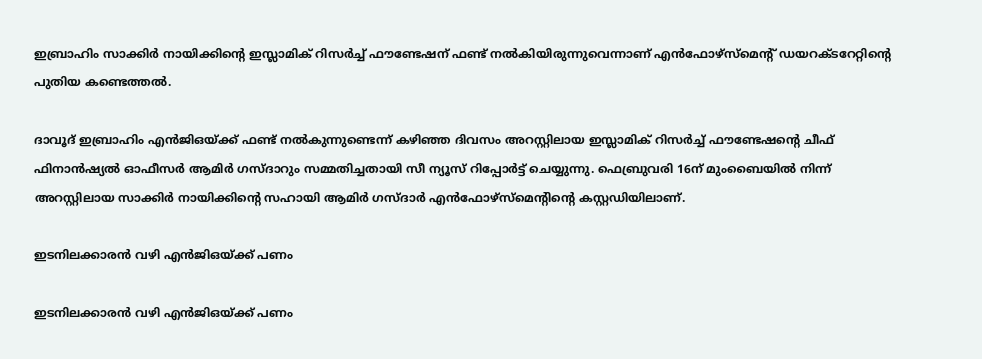ഇബ്രാഹിം സാക്കിര്‍ നായിക്കിന്റെ ഇസ്ലാമിക് റിസര്‍ച്ച് ഫൗണ്ടേഷന് ഫണ്ട് നല്‍കിയിരുന്നുവെന്നാണ് എന്‍ഫോഴ്‌സ്‌മെന്റ് ഡയറക്ടറേറ്റിന്റെ പുതിയ കണ്ടെത്തല്‍.

ദാവൂദ് ഇബ്രാഹിം എന്‍ജിഒയ്ക്ക് ഫണ്ട് നല്‍കുന്നുണ്ടെന്ന് കഴിഞ്ഞ ദിവസം അറസ്റ്റിലായ ഇസ്ലാമിക് റിസര്‍ച്ച് ഫൗണ്ടേഷന്റെ ചീഫ് ഫിനാന്‍ഷ്യല്‍ ഓഫീസര്‍ ആമിര്‍ ഗസ്ദാറും സമ്മതിച്ചതായി സീ ന്യൂസ് റിപ്പോര്‍ട്ട് ചെയ്യുന്നു. ഫെബ്രുവരി 16ന് മുംബൈയില്‍ നിന്ന് അറസ്റ്റിലായ സാക്കിര്‍ നായിക്കിന്റെ സഹായി ആമിര്‍ ഗസ്ദാര്‍ എന്‍ഫോഴ്‌സ്‌മെന്റിന്റെ കസ്റ്റഡിയിലാണ്.

ഇടനിലക്കാരന്‍ വഴി എന്‍ജിഒയ്ക്ക് പണം

ഇടനിലക്കാരന്‍ വഴി എന്‍ജിഒയ്ക്ക് പണം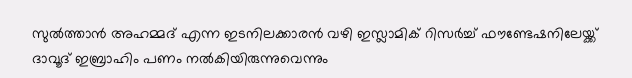സുല്‍ത്താന്‍ അഹമ്മദ് എന്ന ഇടനിലക്കാരന്‍ വഴി ഇസ്ലാമിക് റിസര്‍ച്ച് ഫൗണ്ടേഷനിലേയ്ക്ക് ദാവൂദ് ഇബ്രാഹിം പണം നല്‍കിയിരുന്നുവെന്നും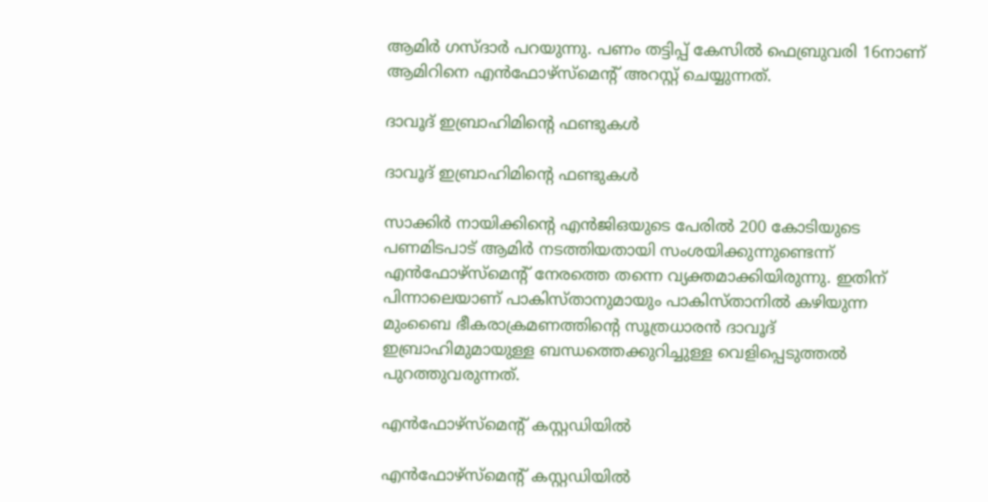ആമിര്‍ ഗസ്ദാര്‍ പറയുന്നു. പണം തട്ടിപ്പ് കേസില്‍ ഫെബ്രുവരി 16നാണ് ആമിറിനെ എന്‍ഫോഴ്‌സ്‌മെന്റ് അറസ്റ്റ് ചെയ്യുന്നത്.

ദാവൂദ് ഇബ്രാഹിമിന്റെ ഫണ്ടുകള്‍

ദാവൂദ് ഇബ്രാഹിമിന്റെ ഫണ്ടുകള്‍

സാക്കിര്‍ നായിക്കിന്റെ എന്‍ജിഒയുടെ പേരില്‍ 200 കോടിയുടെ പണമിടപാട് ആമിര്‍ നടത്തിയതായി സംശയിക്കുന്നുണ്ടെന്ന് എന്‍ഫോഴ്‌സ്‌മെന്റ് നേരത്തെ തന്നെ വ്യക്തമാക്കിയിരുന്നു. ഇതിന് പിന്നാലെയാണ് പാകിസ്താനുമായും പാകിസ്താനില്‍ കഴിയുന്ന മുംബൈ ഭീകരാക്രമണത്തിന്റെ സൂത്രധാരന്‍ ദാവൂദ് ഇബ്രാഹിമുമായുള്ള ബന്ധത്തെക്കുറിച്ചുള്ള വെളിപ്പെടുത്തല്‍ പുറത്തുവരുന്നത്.

എന്‍ഫോഴ്‌സ്‌മെന്റ് കസ്റ്റഡിയില്‍

എന്‍ഫോഴ്‌സ്‌മെന്റ് കസ്റ്റഡിയില്‍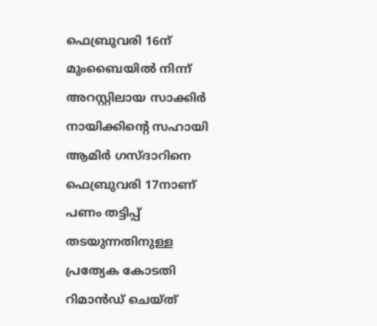ഫെബ്രുവരി 16ന് മുംബൈയില്‍ നിന്ന് അറസ്റ്റിലായ സാക്കിര്‍ നായിക്കിന്റെ സഹായി ആമിര്‍ ഗസ്ദാറിനെ ഫെബ്രുവരി 17നാണ് പണം തട്ടിപ്പ് തടയുന്നതിനുള്ള പ്രത്യേക കോടതി റിമാന്‍ഡ് ചെയ്ത്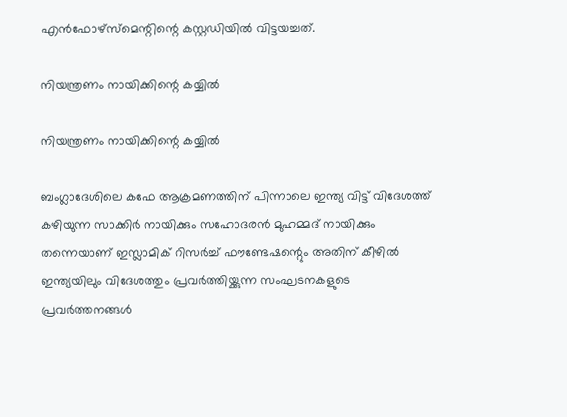എന്‍ഫോഴ്‌സ്‌മെന്റിന്റെ കസ്റ്റഡിയില്‍ വിട്ടയച്ചത്.

നിയന്ത്രണം നായിക്കിന്റെ കയ്യില്‍

നിയന്ത്രണം നായിക്കിന്റെ കയ്യില്‍

ബംഗ്ലാദേശിലെ കഫേ ആക്രമണത്തിന് പിന്നാലെ ഇന്ത്യ വിട്ട് വിദേശത്ത് കഴിയുന്ന സാക്കിര്‍ നായിക്കും സഹോദരന്‍ മുഹമ്മദ് നായിക്കും തന്നെയാണ് ഇസ്ലാമിക് റിസര്‍ച്ച് ഫൗണ്ടേഷന്റെും അതിന് കീഴില്‍ ഇന്ത്യയിലും വിദേശത്തും പ്രവര്‍ത്തിയ്ക്കുന്ന സംഘടനകളുടെ പ്രവര്‍ത്തനങ്ങള്‍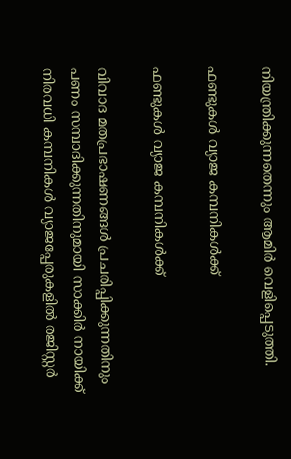നിയന്ത്രിക്കുന്നതെന്നും ആമിര്‍ വെളിപ്പെടുത്തി.

ഫണ്ടുകള്‍ വ്യാജ കമ്പനികള്‍ക്ക്

ഫണ്ടുകള്‍ വ്യാജ കമ്പനികള്‍ക്ക്

വിവാദ മതപ്രഭാഷണങ്ങള്‍ പ്രചരിപ്പിക്കുന്നതിനും പണം സമ്പാദിക്കുന്നതിനുമായി സാക്കിര്‍ നായിക്ക് നിരവധി കമ്പനികള്‍ വ്യാജപ്പേരുകളില്‍ രജിസ്റ്റര്‍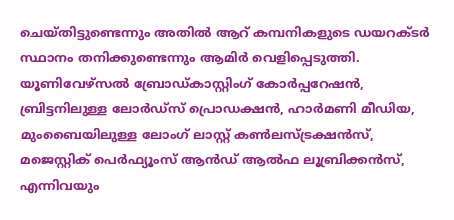ചെയ്തിട്ടുണ്ടെന്നും അതില്‍ ആറ് കമ്പനികളുടെ ഡയറക്ടര്‍ സ്ഥാനം തനിക്കുണ്ടെന്നും ആമിര്‍ വെളിപ്പെടുത്തി. യൂണിവേഴ്‌സല്‍ ബ്രോഡ്കാസ്റ്റിംഗ് കോര്‍പ്പറേഷന്‍, ബ്രിട്ടനിലുള്ള ലോര്‍ഡ്‌സ് പ്രൊഡക്ഷന്‍, ഹാര്‍മണി മീഡിയ, മുംബൈയിലുള്ള ലോംഗ് ലാസ്റ്റ് കണ്‍ലസ്ട്രക്ഷന്‍സ്, മജെസ്റ്റിക് പെര്‍ഫ്യൂംസ് ആന്‍ഡ് ആല്‍ഫ ലൂബ്രിക്കന്‍സ്, എന്നിവയും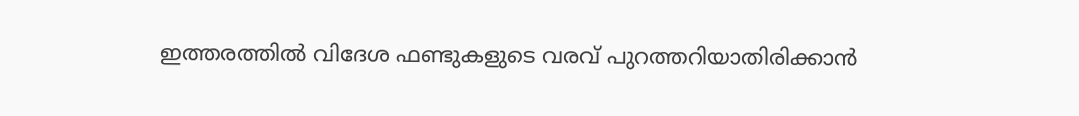ഇത്തരത്തില്‍ വിദേശ ഫണ്ടുകളുടെ വരവ് പുറത്തറിയാതിരിക്കാന്‍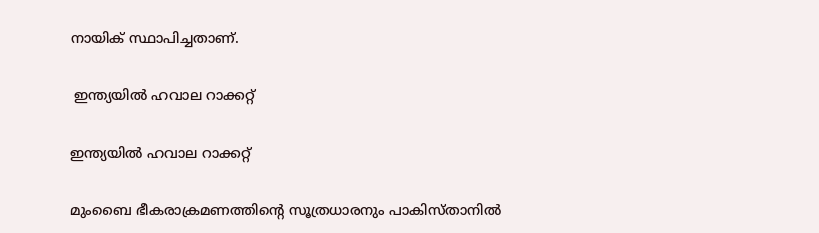നായിക് സ്ഥാപിച്ചതാണ്.

 ഇന്ത്യയില്‍ ഹവാല റാക്കറ്റ്

ഇന്ത്യയില്‍ ഹവാല റാക്കറ്റ്

മുംബൈ ഭീകരാക്രമണത്തിന്റെ സൂത്രധാരനും പാകിസ്താനില്‍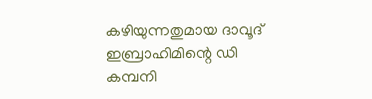കഴിയുന്നതുമായ ദാവൂദ് ഇബ്രാഹിമിന്റെ ഡി കമ്പനി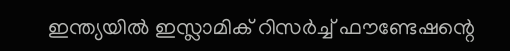ഇന്ത്യയില്‍ ഇസ്ലാമിക് റിസര്‍ച്ച് ഫൗണ്ടേഷന്റെ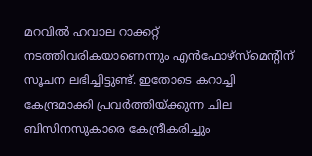മറവില്‍ ഹവാല റാക്കറ്റ് നടത്തിവരികയാണെന്നും എന്‍ഫോഴ്‌സ്‌മെന്റിന് സൂചന ലഭിച്ചിട്ടുണ്ട്. ഇതോടെ കറാച്ചി കേന്ദ്രമാക്കി പ്രവര്‍ത്തിയ്ക്കുന്ന ചില ബിസിനസുകാരെ കേന്ദ്രീകരിച്ചും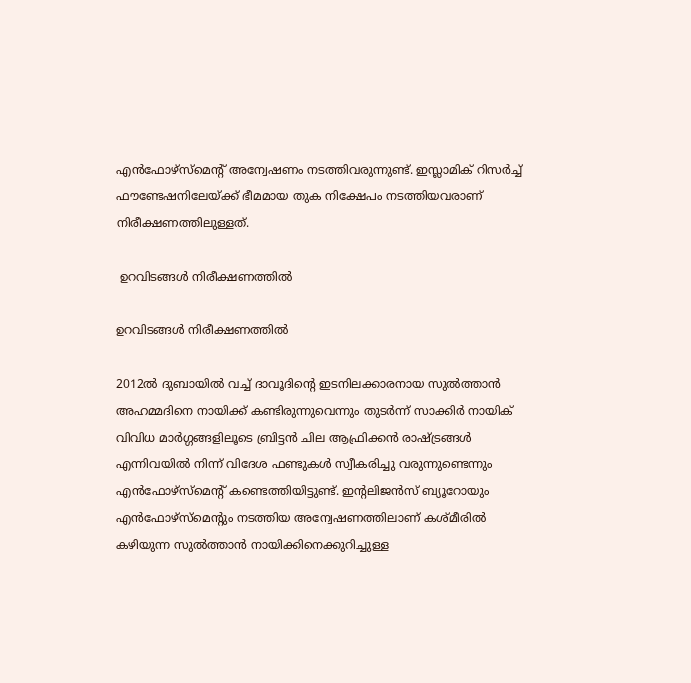എന്‍ഫോഴ്‌സ്‌മെന്റ് അന്വേഷണം നടത്തിവരുന്നുണ്ട്. ഇസ്ലാമിക് റിസര്‍ച്ച് ഫൗണ്ടേഷനിലേയ്ക്ക് ഭീമമായ തുക നിക്ഷേപം നടത്തിയവരാണ് നിരീക്ഷണത്തിലുള്ളത്.

 ഉറവിടങ്ങള്‍ നിരീക്ഷണത്തില്‍

ഉറവിടങ്ങള്‍ നിരീക്ഷണത്തില്‍

2012ല്‍ ദുബായില്‍ വച്ച് ദാവൂദിന്റെ ഇടനിലക്കാരനായ സുല്‍ത്താന്‍ അഹമ്മദിനെ നായിക്ക് കണ്ടിരുന്നുവെന്നും തുടര്‍ന്ന് സാക്കിര്‍ നായിക് വിവിധ മാര്‍ഗ്ഗങ്ങളിലൂടെ ബ്രിട്ടന്‍ ചില ആഫ്രിക്കന്‍ രാഷ്ട്രങ്ങള്‍ എന്നിവയില്‍ നിന്ന് വിദേശ ഫണ്ടുകള്‍ സ്വീകരിച്ചു വരുന്നുണ്ടെന്നും എന്‍ഫോഴ്‌സ്‌മെന്റ് കണ്ടെത്തിയിട്ടുണ്ട്. ഇന്റലിജന്‍സ് ബ്യൂറോയും എന്‍ഫോഴ്‌സ്‌മെന്റും നടത്തിയ അന്വേഷണത്തിലാണ് കശ്മീരില്‍ കഴിയുന്ന സുല്‍ത്താന്‍ നായിക്കിനെക്കുറിച്ചുള്ള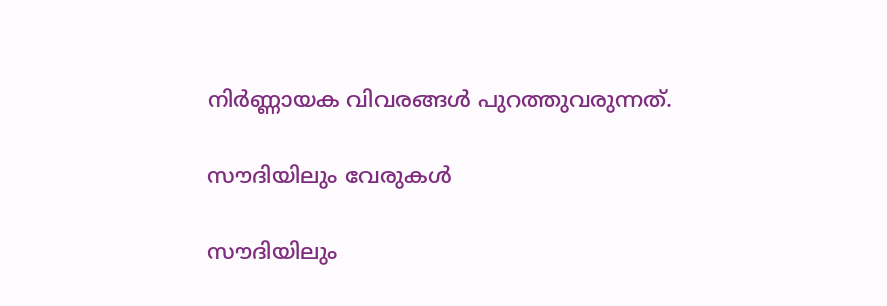നിര്‍ണ്ണായക വിവരങ്ങള്‍ പുറത്തുവരുന്നത്.

സൗദിയിലും വേരുകള്‍

സൗദിയിലും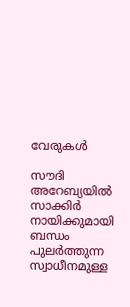വേരുകള്‍

സൗദി അറേബ്യയില്‍ സാക്കിര്‍ നായിക്കുമായി ബന്ധം പുലര്‍ത്തുന്ന സ്വാധീനമുള്ള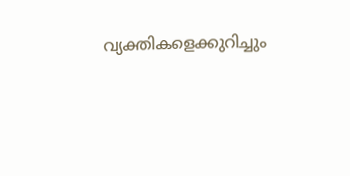വ്യക്തികളെക്കുറിച്ചും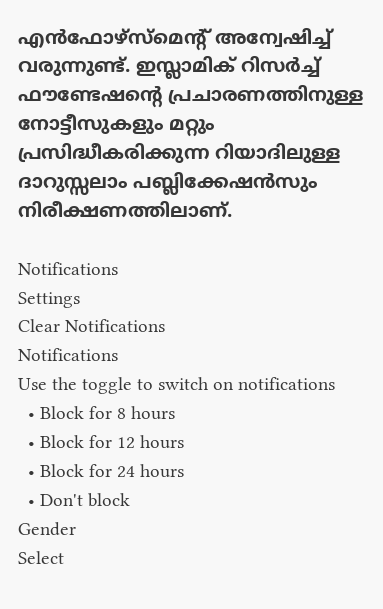എന്‍ഫോഴ്‌സ്‌മെന്റ് അന്വേഷിച്ച് വരുന്നുണ്ട്. ഇസ്ലാമിക് റിസര്‍ച്ച് ഫൗണ്ടേഷന്റെ പ്രചാരണത്തിനുള്ള നോട്ടീസുകളും മറ്റും പ്രസിദ്ധീകരിക്കുന്ന റിയാദിലുള്ള ദാറുസ്സലാം പബ്ലിക്കേഷന്‍സും നിരീക്ഷണത്തിലാണ്.

Notifications
Settings
Clear Notifications
Notifications
Use the toggle to switch on notifications
  • Block for 8 hours
  • Block for 12 hours
  • Block for 24 hours
  • Don't block
Gender
Select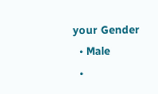your Gender
  • Male
  •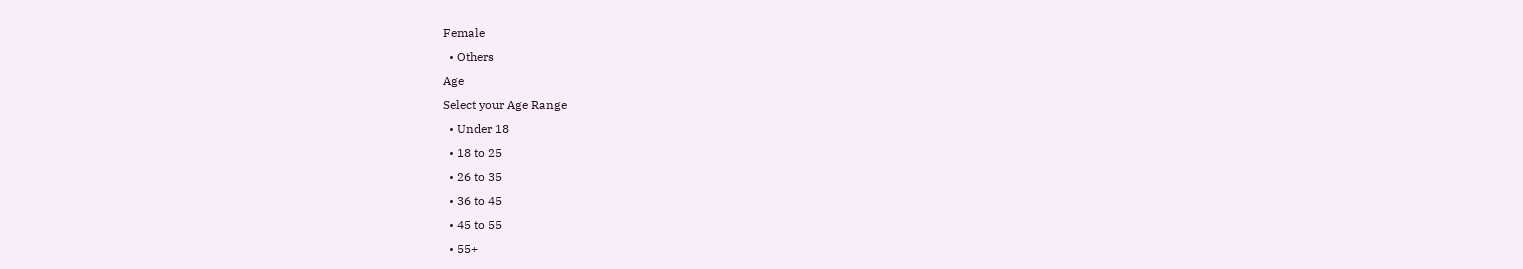Female
  • Others
Age
Select your Age Range
  • Under 18
  • 18 to 25
  • 26 to 35
  • 36 to 45
  • 45 to 55
  • 55+